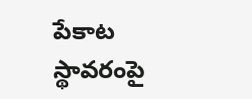పేకాట స్థావరంపై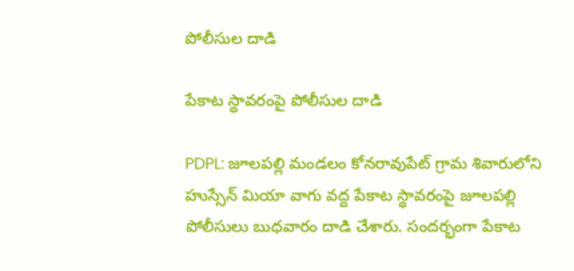పోలీసుల దాడి

పేకాట స్థావరంపై పోలీసుల దాడి

PDPL: జూలపల్లి మండలం కోనరావుపేట్ గ్రామ శివారులోని హుస్సేన్ మియా వాగు వద్ద పేకాట స్థావరంపై జూలపల్లి పోలీసులు బుధవారం దాడి చేశారు. సందర్భంగా పేకాట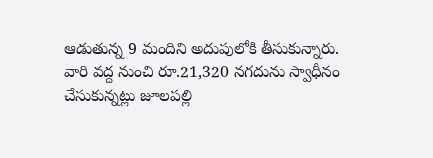ఆడుతున్న 9 మందిని అదుపులోకి తీసుకున్నారు. వారి వద్ద నుంచి రూ.21,320 నగదును స్వాధీనం చేసుకున్నట్లు జూలపల్లి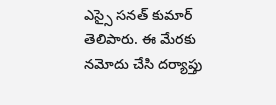ఎస్సై సనత్ కుమార్ తెలిపారు. ఈ మేరకు నమోదు చేసి దర్యాప్తు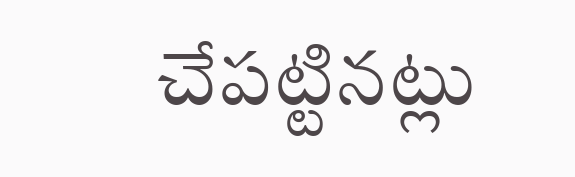చేపట్టినట్లు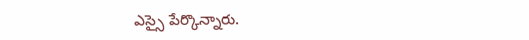ఎస్సై పేర్కొన్నారు.